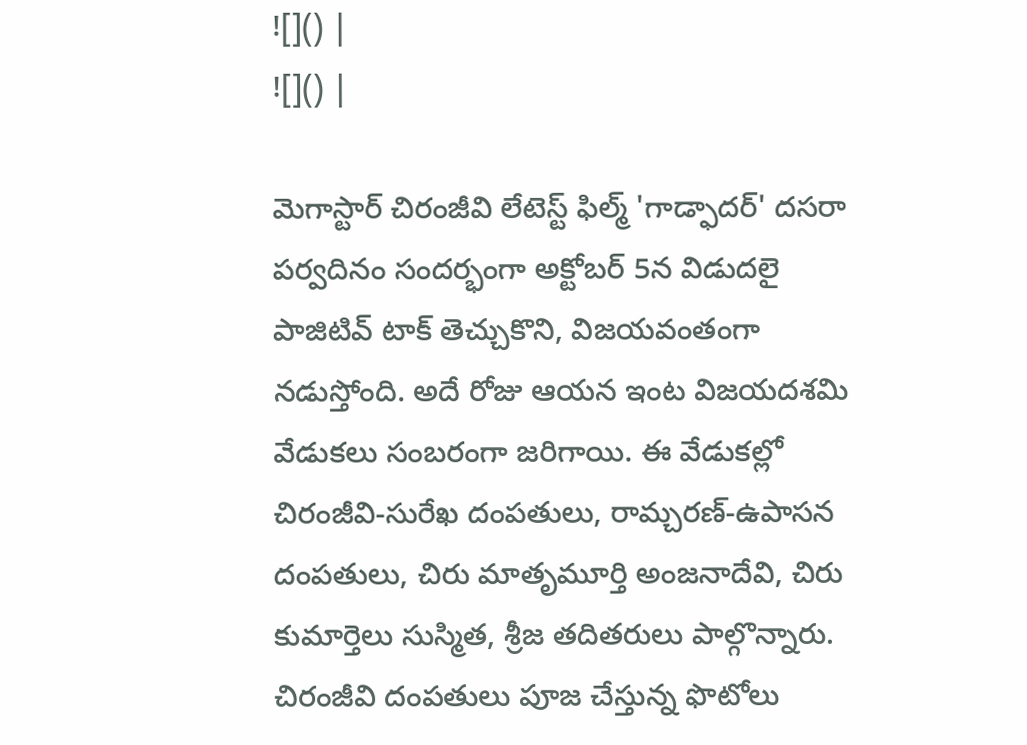![]() |
![]() |

మెగాస్టార్ చిరంజీవి లేటెస్ట్ ఫిల్మ్ 'గాడ్ఫాదర్' దసరా పర్వదినం సందర్భంగా అక్టోబర్ 5న విడుదలై పాజిటివ్ టాక్ తెచ్చుకొని, విజయవంతంగా నడుస్తోంది. అదే రోజు ఆయన ఇంట విజయదశమి వేడుకలు సంబరంగా జరిగాయి. ఈ వేడుకల్లో చిరంజీవి-సురేఖ దంపతులు, రామ్చరణ్-ఉపాసన దంపతులు, చిరు మాతృమూర్తి అంజనాదేవి, చిరు కుమార్తెలు సుస్మిత, శ్రీజ తదితరులు పాల్గొన్నారు. చిరంజీవి దంపతులు పూజ చేస్తున్న ఫొటోలు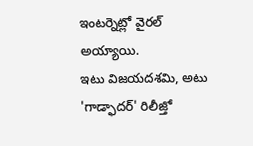ఇంటర్నెట్లో వైరల్ అయ్యాయి.
ఇటు విజయదశమి, అటు 'గాడ్ఫాదర్' రిలీజ్తో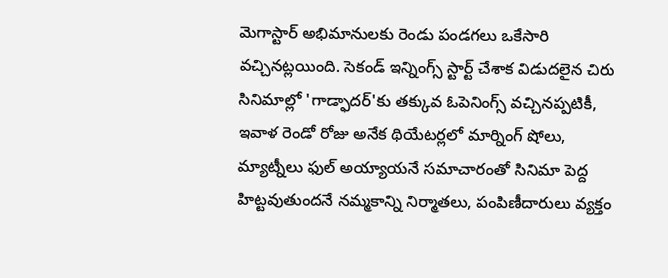మెగాస్టార్ అభిమానులకు రెండు పండగలు ఒకేసారి వచ్చినట్లయింది. సెకండ్ ఇన్నింగ్స్ స్టార్ట్ చేశాక విడుదలైన చిరు సినిమాల్లో 'గాడ్ఫాదర్'కు తక్కువ ఓపెనింగ్స్ వచ్చినప్పటికీ, ఇవాళ రెండో రోజు అనేక థియేటర్లలో మార్నింగ్ షోలు, మ్యాట్నీలు ఫుల్ అయ్యాయనే సమాచారంతో సినిమా పెద్ద హిట్టవుతుందనే నమ్మకాన్ని నిర్మాతలు, పంపిణీదారులు వ్యక్తం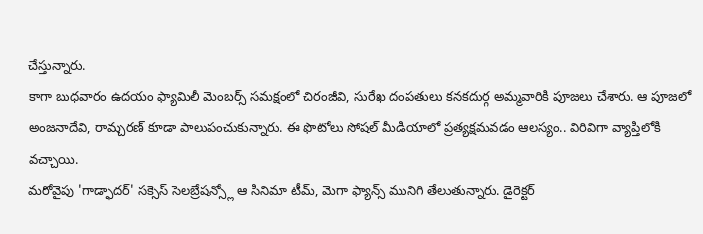చేస్తున్నారు.
కాగా బుధవారం ఉదయం ఫ్యామిలీ మెంబర్స్ సమక్షంలో చిరంజీవి, సురేఖ దంపతులు కనకదుర్గ అమ్మవారికి పూజలు చేశారు. ఆ పూజలో అంజనాదేవి, రామ్చరణ్ కూడా పాలుపంచుకున్నారు. ఈ ఫొటోలు సోషల్ మీడియాలో ప్రత్యక్షమవడం ఆలస్యం.. విరివిగా వ్యాప్తిలోకి వచ్చాయి.
మరోవైపు 'గాడ్ఫాదర్' సక్సెస్ సెలబ్రేషన్స్లో ఆ సినిమా టీమ్, మెగా ఫ్యాన్స్ మునిగి తేలుతున్నారు. డైరెక్టర్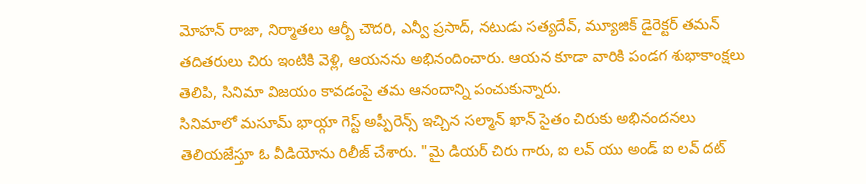మోహన్ రాజా, నిర్మాతలు ఆర్బీ చౌదరి, ఎన్వీ ప్రసాద్, నటుడు సత్యదేవ్, మ్యూజిక్ డైరెక్టర్ తమన్ తదితరులు చిరు ఇంటికి వెళ్లి, ఆయనను అభినందించారు. ఆయన కూడా వారికి పండగ శుభాకాంక్షలు తెలిపి, సినిమా విజయం కావడంపై తమ ఆనందాన్ని పంచుకున్నారు.
సినిమాలో మసూమ్ భాయ్గా గెస్ట్ అప్పీరెన్స్ ఇచ్చిన సల్మాన్ ఖాన్ సైతం చిరుకు అభినందనలు తెలియజేస్తూ ఓ వీడియోను రిలీజ్ చేశారు. "మై డియర్ చిరు గారు, ఐ లవ్ యు అండ్ ఐ లవ్ దట్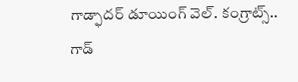గాడ్ఫాదర్ డూయింగ్ వెల్. కంగ్రాట్స్.. గాడ్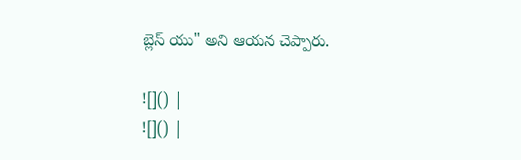బ్లెస్ యు" అని ఆయన చెప్పారు.

![]() |
![]() |